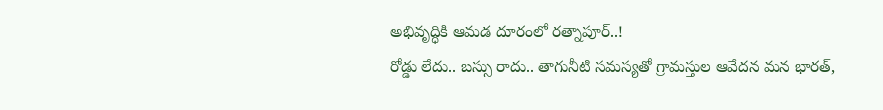అభివృద్ధికి ఆమడ దూరంలో రత్నాపూర్..!
రోడ్డు లేదు.. బస్సు రాదు.. తాగునీటి సమస్యతో గ్రామస్తుల ఆవేదన మన భారత్,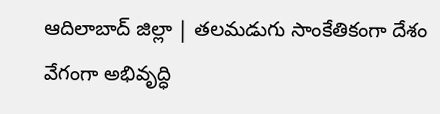ఆదిలాబాద్ జిల్లా | తలమడుగు సాంకేతికంగా దేశం వేగంగా అభివృద్ధి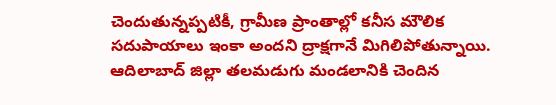చెందుతున్నప్పటికీ, గ్రామీణ ప్రాంతాల్లో కనీస మౌలిక సదుపాయాలు ఇంకా అందని ద్రాక్షగానే మిగిలిపోతున్నాయి. ఆదిలాబాద్ జిల్లా తలమడుగు మండలానికి చెందిన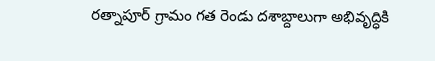రత్నాపూర్ గ్రామం గత రెండు దశాబ్దాలుగా అభివృద్ధికి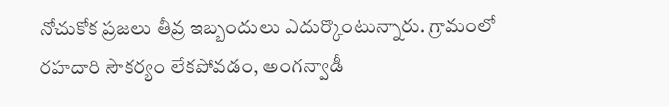నోచుకోక ప్రజలు తీవ్ర ఇబ్బందులు ఎదుర్కొంటున్నారు. గ్రామంలో రహదారి సౌకర్యం లేకపోవడం, అంగన్వాడీ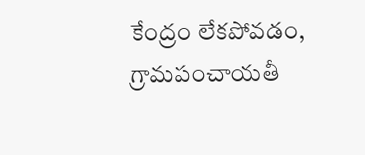కేంద్రం లేకపోవడం, గ్రామపంచాయతీ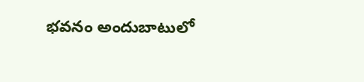భవనం అందుబాటులో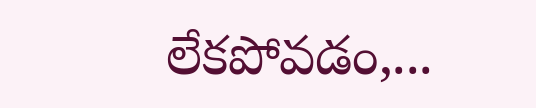లేకపోవడం,...